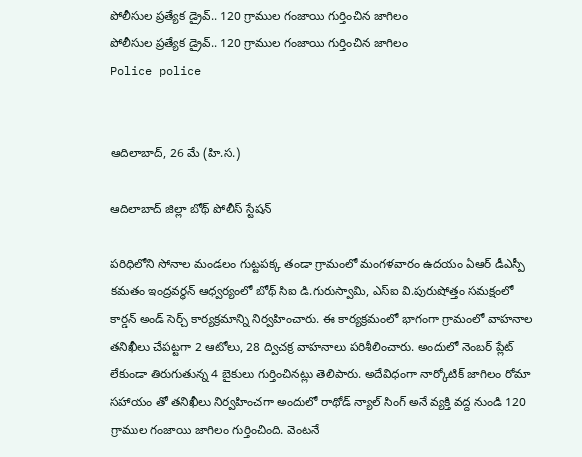పోలీసుల ప్రత్యేక డ్రైవ్.. 120 గ్రాముల గంజాయి గుర్తించిన జాగిలం
పోలీసుల ప్రత్యేక డ్రైవ్.. 120 గ్రాముల గంజాయి గుర్తించిన జాగిలం
Police police


ఆదిలాబాద్, 26 మే (హి.స.)

ఆదిలాబాద్ జిల్లా బోథ్ పోలీస్ స్టేషన్

పరిధిలోని సోనాల మండలం గుట్టపక్క తండా గ్రామంలో మంగళవారం ఉదయం ఏఆర్ డీఎస్పీ కమతం ఇంద్రవర్ధన్ ఆధ్వర్యంలో బోథ్ సిఐ డి.గురుస్వామి, ఎస్ఐ వి.పురుషోత్తం సమక్షంలో కార్డన్ అండ్ సెర్చ్ కార్యక్రమాన్ని నిర్వహించారు. ఈ కార్యక్రమంలో భాగంగా గ్రామంలో వాహనాల తనిఖీలు చేపట్టగా 2 ఆటోలు, 28 ద్విచక్ర వాహనాలు పరిశీలించారు. అందులో నెంబర్ ప్లేట్ లేకుండా తిరుగుతున్న 4 బైకులు గుర్తించినట్లు తెలిపారు. అదేవిధంగా నార్కోటిక్ జాగిలం రోమా సహాయం తో తనిఖీలు నిర్వహించగా అందులో రాథోడ్ న్యాల్ సింగ్ అనే వ్యక్తి వద్ద నుండి 120 గ్రాముల గంజాయి జాగిలం గుర్తించింది. వెంటనే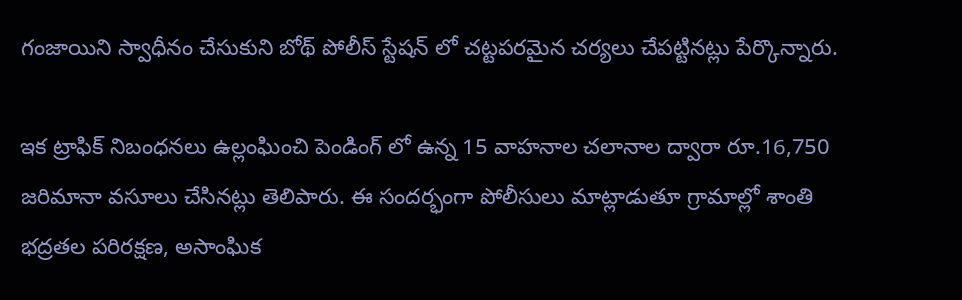గంజాయిని స్వాధీనం చేసుకుని బోథ్ పోలీస్ స్టేషన్ లో చట్టపరమైన చర్యలు చేపట్టినట్లు పేర్కొన్నారు.

ఇక ట్రాఫిక్ నిబంధనలు ఉల్లంఘించి పెండింగ్ లో ఉన్న 15 వాహనాల చలానాల ద్వారా రూ.16,750 జరిమానా వసూలు చేసినట్లు తెలిపారు. ఈ సందర్భంగా పోలీసులు మాట్లాడుతూ గ్రామాల్లో శాంతి భద్రతల పరిరక్షణ, అసాంఘిక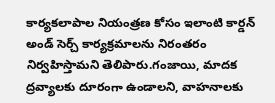కార్యకలాపాల నియంత్రణ కోసం ఇలాంటి కార్డన్ అండ్ సెర్చ్ కార్యక్రమాలను నిరంతరం నిర్వహిస్తామని తెలిపారు.గంజాయి, మాదక ద్రవ్యాలకు దూరంగా ఉండాలని, వాహనాలకు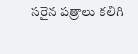సరైన పత్రాలు కలిగి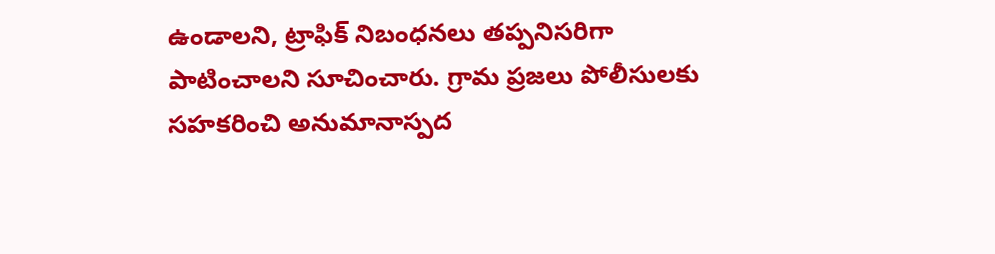ఉండాలని, ట్రాఫిక్ నిబంధనలు తప్పనిసరిగా పాటించాలని సూచించారు. గ్రామ ప్రజలు పోలీసులకు సహకరించి అనుమానాస్పద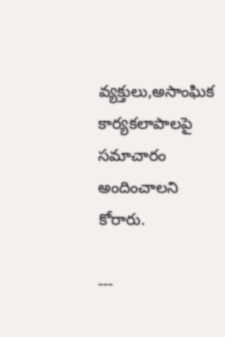వ్యక్తులు,అసాంఘిక కార్యకలాపాలపై సమాచారం అందించాలని కోరారు.

---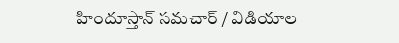హిందూస్తాన్ సమచార్ / విడియాల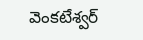వెంకటేశ్వర్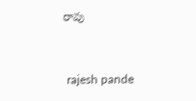రావు


 rajesh pande